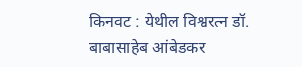किनवट : येथील विश्वरत्न डॉ. बाबासाहेब आंबेडकर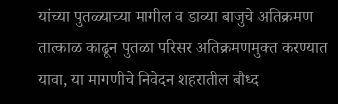यांच्या पुतळ्याच्या मागील व डाव्या बाजुचे अतिक्रमण तात्काळ काढून पुतळा परिसर अतिक्रमणमुक्त करण्यात यावा, या मागणीचे निवेदन शहरातील बौध्द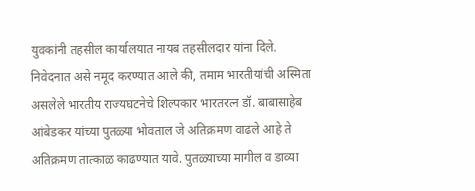युवकांनी तहसील कार्यालयात नायब तहसीलदार यांना दिले.
निवेदनात असे नमूद करण्यात आले की, तमाम भारतीयांची अस्मिता असलेले भारतीय राज्यघटनेचे शिल्पकार भारतरत्न डॉ. बाबासाहेब आंबेडकर यांच्या पुतळ्या भोवताल जे अतिक्रमण वाढले आहे ते अतिक्रमण तात्काळ काढण्यात यावे. पुतळ्याच्या मागील व डाव्या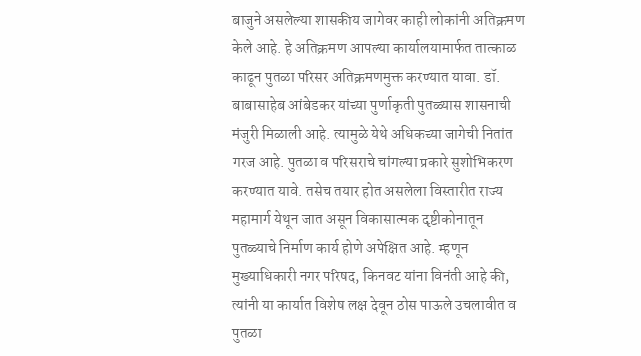बाजुने असलेल्या शासकीय जागेवर काही लोकांनी अतिक्रमण केले आहे. हे अतिक्रमण आपल्या कार्यालयामार्फत तात्काळ काढून पुतळा परिसर अतिक्रमणमुक्त करण्यात यावा. डॉ. बाबासाहेब आंबेडकर यांच्या पुर्णाकृती पुतळ्यास शासनाची मंजुरी मिळाली आहे. त्यामुळे येथे अधिकच्या जागेची नितांत गरज आहे. पुतळा व परिसराचे चांगल्या प्रकारे सुशोभिकरण करण्यात यावे. तसेच तयार होत असलेला विस्तारीत राज्य महामार्ग येथून जात असून विकासात्मक दृष्टीकोनातून पुतळ्याचे निर्माण कार्य होणे अपेक्षित आहे. म्हणून मुख्याधिकारी नगर परिषद, किनवट यांना विनंती आहे की, त्यांनी या कार्यात विशेष लक्ष देवून ठोस पाऊले उचलावीत व पुतळा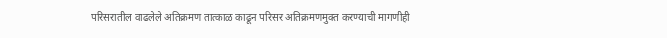परिसरातील वाढलेले अतिक्रमण तात्काळ काढून परिसर अतिक्रमणमुक्त करण्याची मागणीही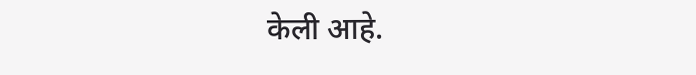केली आहे.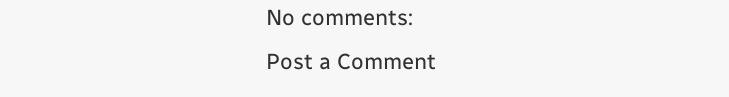No comments:
Post a Comment